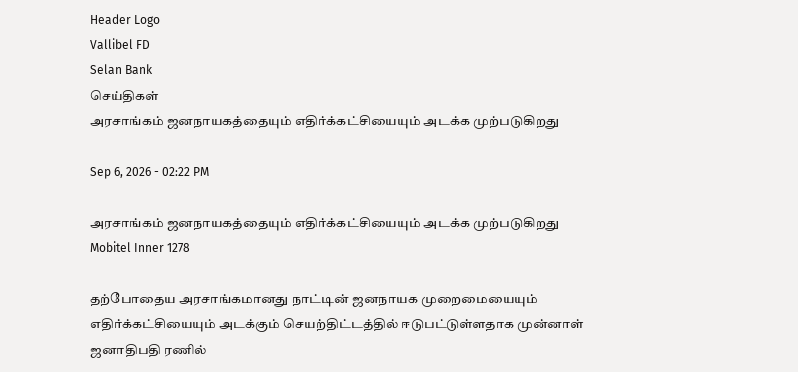Header Logo
Vallibel FD
Selan Bank
செய்திகள்
அரசாங்கம் ஜனநாயகத்தையும் எதிர்க்கட்சியையும் அடக்க முற்படுகிறது

Sep 6, 2026 - 02:22 PM

அரசாங்கம் ஜனநாயகத்தையும் எதிர்க்கட்சியையும் அடக்க முற்படுகிறது
Mobitel Inner 1278

தற்போதைய அரசாங்கமானது நாட்டின் ஜனநாயக முறைமையையும் எதிர்க்கட்சியையும் அடக்கும் செயற்திட்டத்தில் ஈடுபட்டுள்ளதாக முன்னாள் ஜனாதிபதி ரணில்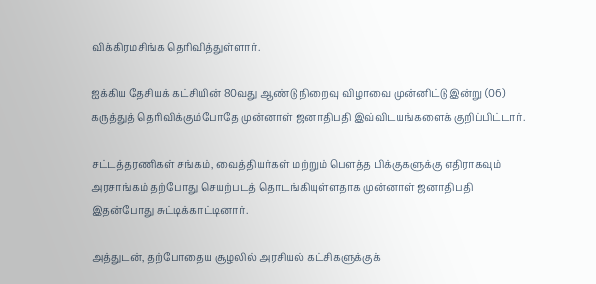விக்கிரமசிங்க தெரிவித்துள்ளார்.

ஐக்கிய தேசியக் கட்சியின் 80வது ஆண்டு நிறைவு விழாவை முன்னிட்டு இன்று (06) கருத்துத் தெரிவிக்கும்போதே முன்னாள் ஜனாதிபதி இவ்விடயங்களைக் குறிப்பிட்டார்.

சட்டத்தரணிகள் சங்கம், வைத்தியர்கள் மற்றும் பௌத்த பிக்குகளுக்கு எதிராகவும் அரசாங்கம் தற்போது செயற்படத் தொடங்கியுள்ளதாக முன்னாள் ஜனாதிபதி இதன்போது சுட்டிக்காட்டினார்.

அத்துடன், தற்போதைய சூழலில் அரசியல் கட்சிகளுக்குக்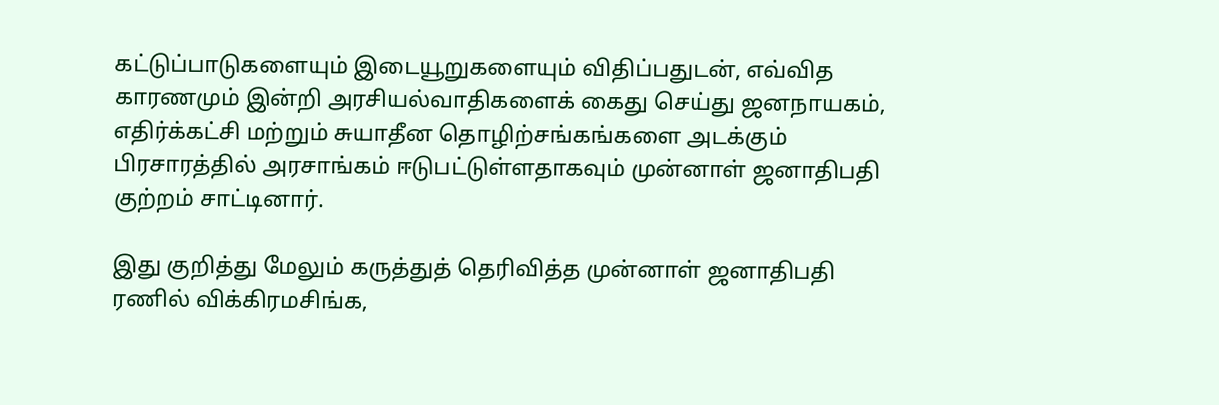கட்டுப்பாடுகளையும் இடையூறுகளையும் விதிப்பதுடன், எவ்வித காரணமும் இன்றி அரசியல்வாதிகளைக் கைது செய்து ஜனநாயகம், எதிர்க்கட்சி மற்றும் சுயாதீன தொழிற்சங்கங்களை அடக்கும் பிரசாரத்தில் அரசாங்கம் ஈடுபட்டுள்ளதாகவும் முன்னாள் ஜனாதிபதி குற்றம் சாட்டினார்.

இது குறித்து மேலும் கருத்துத் தெரிவித்த முன்னாள் ஜனாதிபதி ரணில் விக்கிரமசிங்க,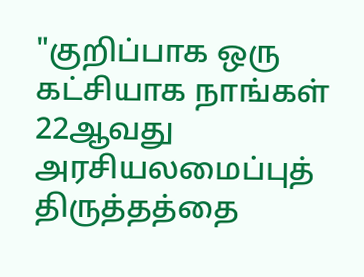"குறிப்பாக ஒரு கட்சியாக நாங்கள் 22ஆவது அரசியலமைப்புத் திருத்தத்தை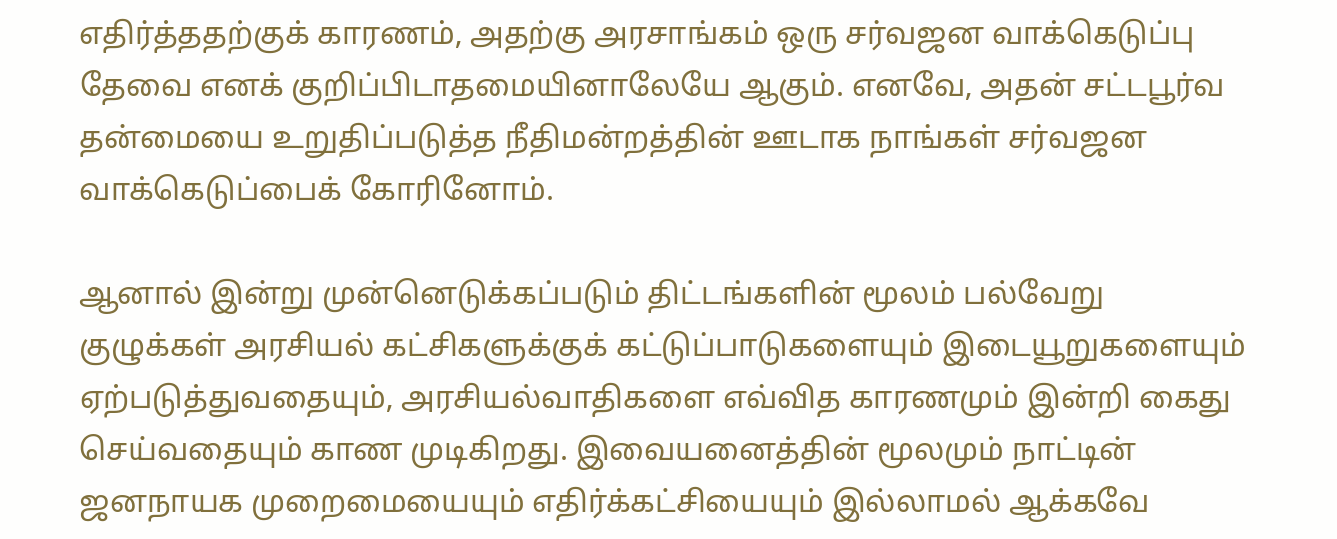எதிர்த்ததற்குக் காரணம், அதற்கு அரசாங்கம் ஒரு சர்வஜன வாக்கெடுப்பு தேவை எனக் குறிப்பிடாதமையினாலேயே ஆகும். எனவே, அதன் சட்டபூர்வ தன்மையை உறுதிப்படுத்த நீதிமன்றத்தின் ஊடாக நாங்கள் சர்வஜன வாக்கெடுப்பைக் கோரினோம்.

ஆனால் இன்று முன்னெடுக்கப்படும் திட்டங்களின் மூலம் பல்வேறு குழுக்கள் அரசியல் கட்சிகளுக்குக் கட்டுப்பாடுகளையும் இடையூறுகளையும் ஏற்படுத்துவதையும், அரசியல்வாதிகளை எவ்வித காரணமும் இன்றி கைது செய்வதையும் காண முடிகிறது. இவையனைத்தின் மூலமும் நாட்டின் ஜனநாயக முறைமையையும் எதிர்க்கட்சியையும் இல்லாமல் ஆக்கவே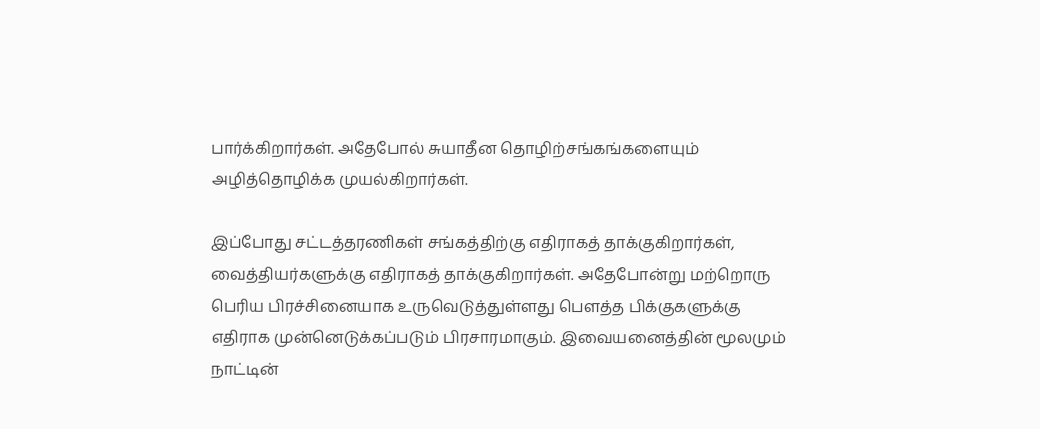பார்க்கிறார்கள். அதேபோல் சுயாதீன தொழிற்சங்கங்களையும் அழித்தொழிக்க முயல்கிறார்கள்.

இப்போது சட்டத்தரணிகள் சங்கத்திற்கு எதிராகத் தாக்குகிறார்கள், வைத்தியர்களுக்கு எதிராகத் தாக்குகிறார்கள். அதேபோன்று மற்றொரு பெரிய பிரச்சினையாக உருவெடுத்துள்ளது பௌத்த பிக்குகளுக்கு எதிராக முன்னெடுக்கப்படும் பிரசாரமாகும். இவையனைத்தின் மூலமும் நாட்டின்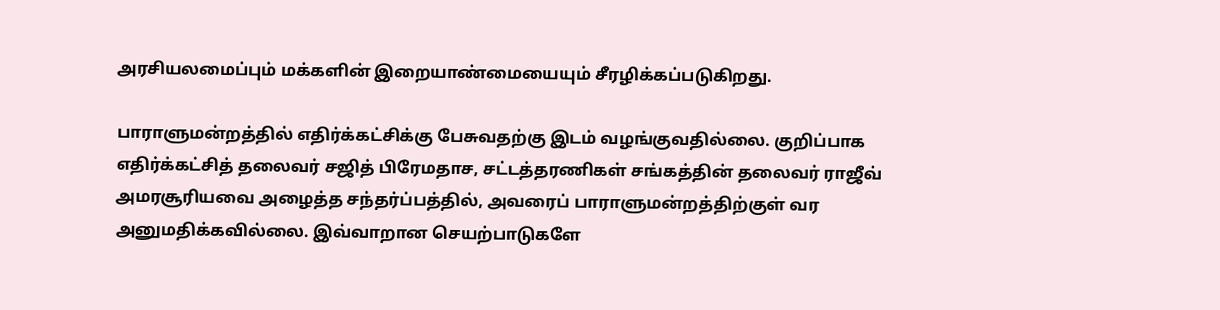அரசியலமைப்பும் மக்களின் இறையாண்மையையும் சீரழிக்கப்படுகிறது.

பாராளுமன்றத்தில் எதிர்க்கட்சிக்கு பேசுவதற்கு இடம் வழங்குவதில்லை. குறிப்பாக எதிர்க்கட்சித் தலைவர் சஜித் பிரேமதாச, சட்டத்தரணிகள் சங்கத்தின் தலைவர் ராஜீவ் அமரசூரியவை அழைத்த சந்தர்ப்பத்தில், அவரைப் பாராளுமன்றத்திற்குள் வர அனுமதிக்கவில்லை. இவ்வாறான செயற்பாடுகளே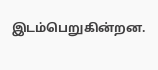இடம்பெறுகின்றன.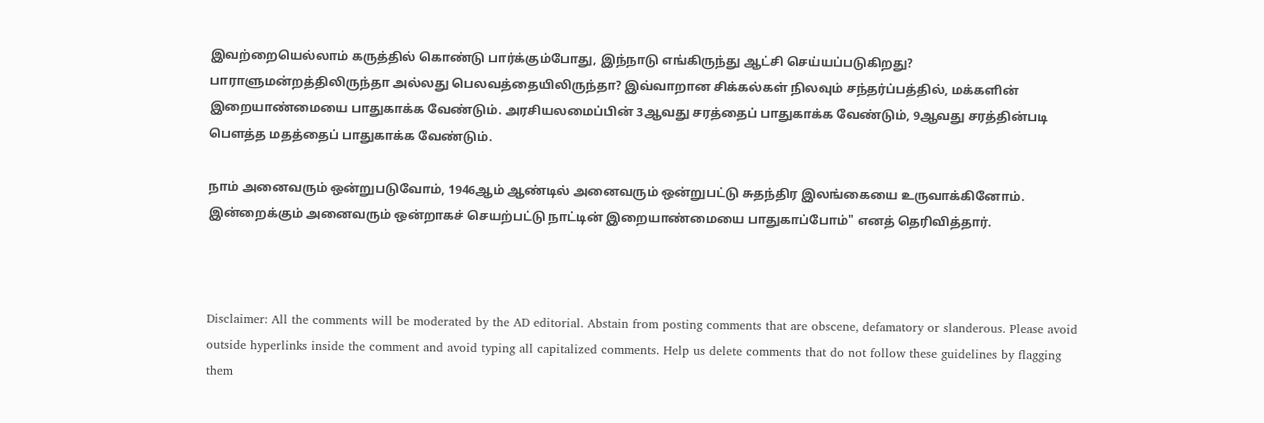இவற்றையெல்லாம் கருத்தில் கொண்டு பார்க்கும்போது, இந்நாடு எங்கிருந்து ஆட்சி செய்யப்படுகிறது? பாராளுமன்றத்திலிருந்தா அல்லது பெலவத்தையிலிருந்தா? இவ்வாறான சிக்கல்கள் நிலவும் சந்தர்ப்பத்தில், மக்களின் இறையாண்மையை பாதுகாக்க வேண்டும். அரசியலமைப்பின் 3ஆவது சரத்தைப் பாதுகாக்க வேண்டும், 9ஆவது சரத்தின்படி பௌத்த மதத்தைப் பாதுகாக்க வேண்டும்.

நாம் அனைவரும் ஒன்றுபடுவோம், 1946ஆம் ஆண்டில் அனைவரும் ஒன்றுபட்டு சுதந்திர இலங்கையை உருவாக்கினோம். இன்றைக்கும் அனைவரும் ஒன்றாகச் செயற்பட்டு நாட்டின் இறையாண்மையை பாதுகாப்போம்" எனத் தெரிவித்தார்.



Disclaimer: All the comments will be moderated by the AD editorial. Abstain from posting comments that are obscene, defamatory or slanderous. Please avoid outside hyperlinks inside the comment and avoid typing all capitalized comments. Help us delete comments that do not follow these guidelines by flagging them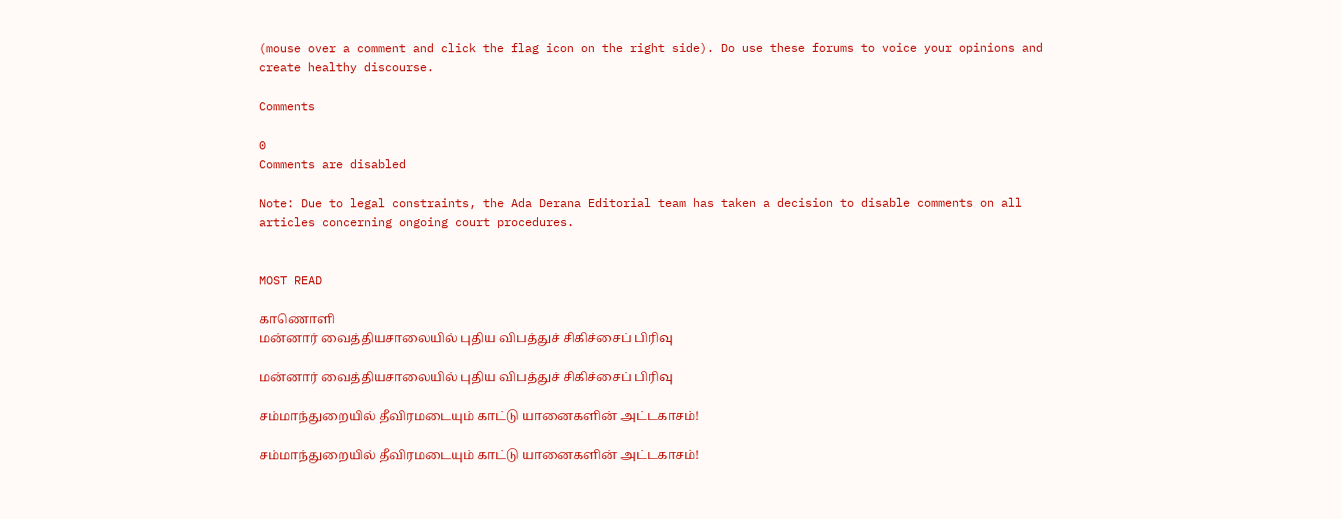(mouse over a comment and click the flag icon on the right side). Do use these forums to voice your opinions and create healthy discourse.

Comments

0
Comments are disabled

Note: Due to legal constraints, the Ada Derana Editorial team has taken a decision to disable comments on all articles concerning ongoing court procedures.


MOST READ

காணொளி
மன்னார் வைத்தியசாலையில் புதிய விபத்துச் சிகிச்சைப் பிரிவு

மன்னார் வைத்தியசாலையில் புதிய விபத்துச் சிகிச்சைப் பிரிவு

சம்மாந்துறையில் தீவிரமடையும் காட்டு யானைகளின் அட்டகாசம்!

சம்மாந்துறையில் தீவிரமடையும் காட்டு யானைகளின் அட்டகாசம்!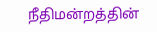நீதிமன்றத்தின்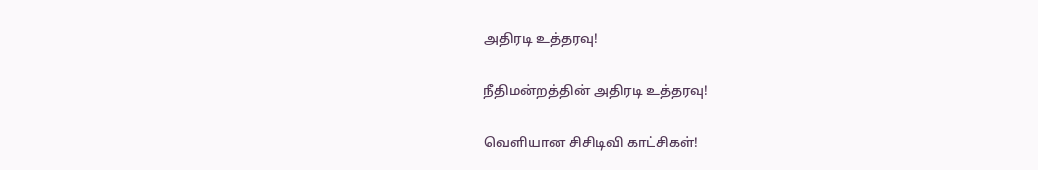அதிரடி உத்தரவு!

நீதிமன்றத்தின் அதிரடி உத்தரவு!

வௌியான சிசிடிவி காட்சிகள்!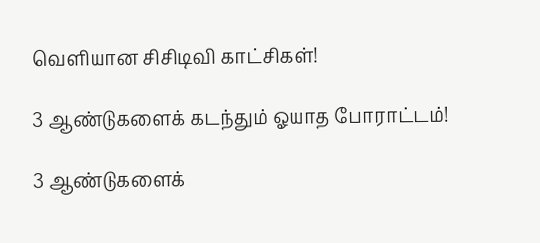வௌியான சிசிடிவி காட்சிகள்!

3 ஆண்டுகளைக் கடந்தும் ஓயாத போராட்டம்!

3 ஆண்டுகளைக்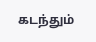கடந்தும்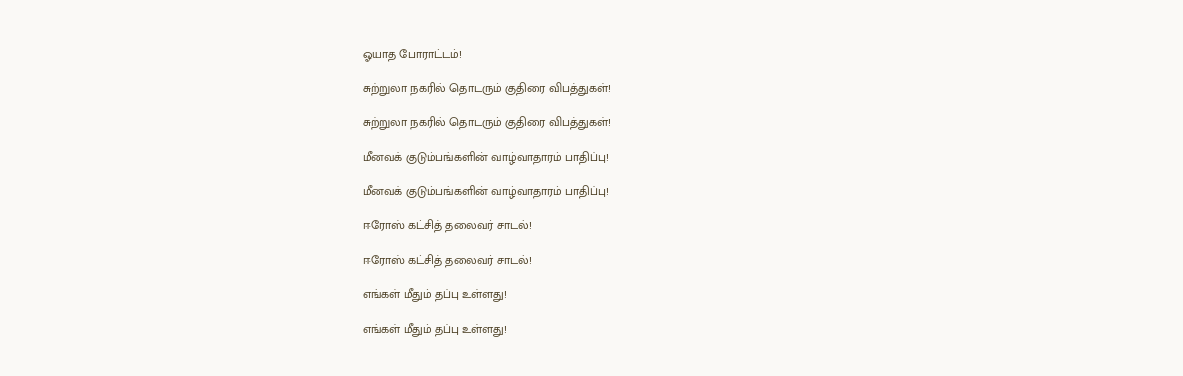ஓயாத போராட்டம்!

சுற்றுலா நகரில் தொடரும் குதிரை விபத்துகள்!

சுற்றுலா நகரில் தொடரும் குதிரை விபத்துகள்!

மீனவக் குடும்பங்களின் வாழ்வாதாரம் பாதிப்பு!

மீனவக் குடும்பங்களின் வாழ்வாதாரம் பாதிப்பு!

ஈரோஸ் கட்சித் தலைவர் சாடல்!

ஈரோஸ் கட்சித் தலைவர் சாடல்!

எங்கள் மீதும் தப்பு உள்ளது!

எங்கள் மீதும் தப்பு உள்ளது!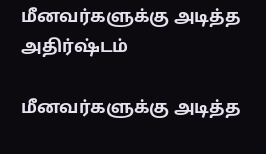மீனவர்களுக்கு அடித்த அதிர்ஷ்டம்

மீனவர்களுக்கு அடித்த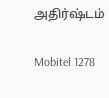அதிர்ஷ்டம்

Mobitel 1278